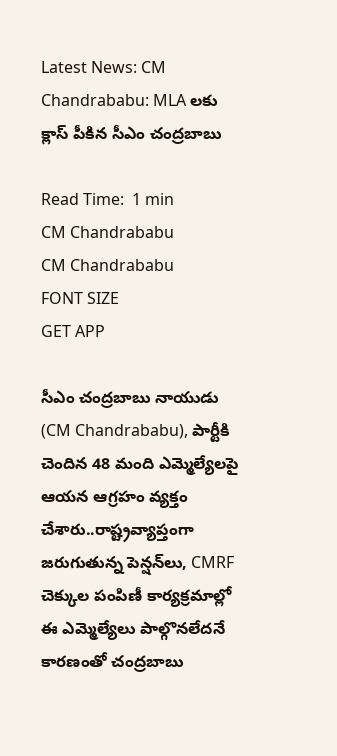Latest News: CM Chandrababu: MLA లకు క్లాస్ పీకిన సీఎం చంద్రబాబు

Read Time:  1 min
CM Chandrababu
CM Chandrababu
FONT SIZE
GET APP

సీఎం చంద్రబాబు నాయుడు (CM Chandrababu), పార్టీకి చెందిన 48 మంది ఎమ్మెల్యేలపై ఆయన ఆగ్రహం వ్యక్తం చేశారు..రాష్ట్రవ్యాప్తంగా జరుగుతున్న పెన్షన్‌లు, CMRF చెక్కుల పంపిణీ కార్యక్రమాల్లో ఈ ఎమ్మెల్యేలు పాల్గొనలేదనే కారణంతో చంద్రబాబు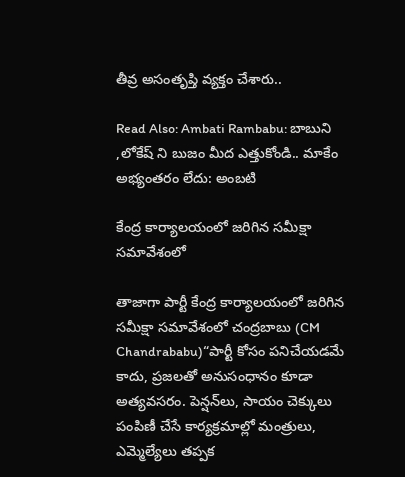తీవ్ర అసంతృప్తి వ్యక్తం చేశారు..

Read Also: Ambati Rambabu: బాబుని ,లోకేష్ ని బుజం మీద ఎత్తుకోండి.. మాకేం అభ్యంతరం లేదు: అంబటి

కేంద్ర కార్యాలయంలో జరిగిన సమీక్షా సమావేశంలో

తాజాగా పార్టీ కేంద్ర కార్యాలయంలో జరిగిన సమీక్షా సమావేశంలో చంద్రబాబు (CM Chandrababu)“పార్టీ కోసం పనిచేయడమే కాదు, ప్రజలతో అనుసంధానం కూడా అత్యవసరం. పెన్షన్‌లు, సాయం చెక్కులు పంపిణీ చేసే కార్యక్రమాల్లో మంత్రులు, ఎమ్మెల్యేలు తప్పక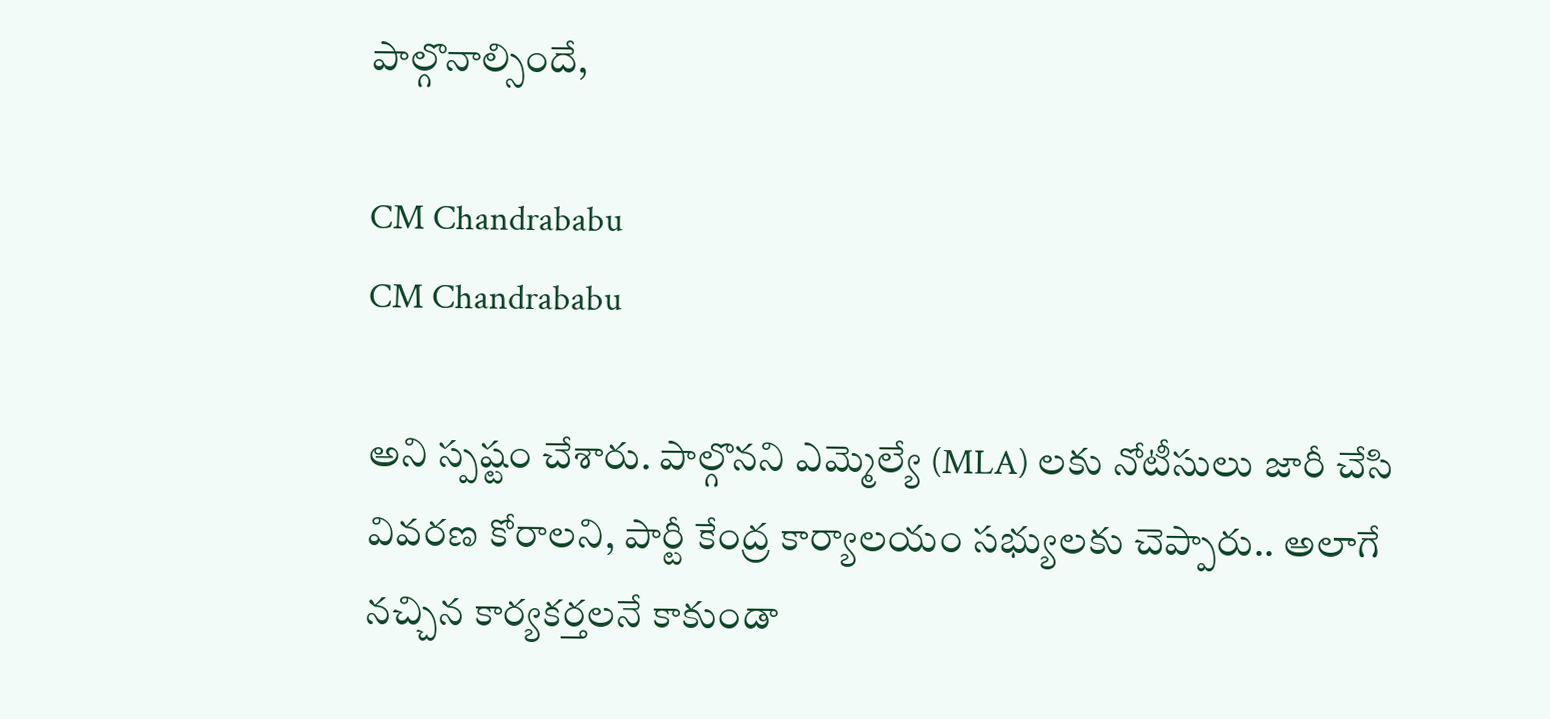పాల్గొనాల్సిందే,

CM Chandrababu
CM Chandrababu

అని స్పష్టం చేశారు. పాల్గొనని ఎమ్మెల్యే (MLA) లకు నోటీసులు జారీ చేసి వివరణ కోరాలని, పార్టీ కేంద్ర కార్యాలయం సభ్యులకు చెప్పారు.. అలాగే నచ్చిన కార్యకర్తలనే కాకుండా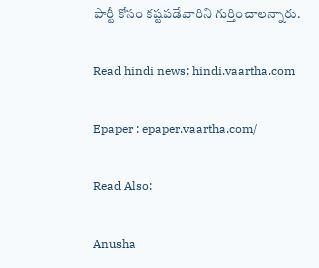పార్టీ కోసం కష్టపడేవారిని గుర్తించాలన్నారు.

Read hindi news: hindi.vaartha.com

Epaper : epaper.vaartha.com/

Read Also:

Anusha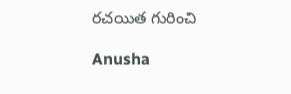రచయిత గురించి

Anusha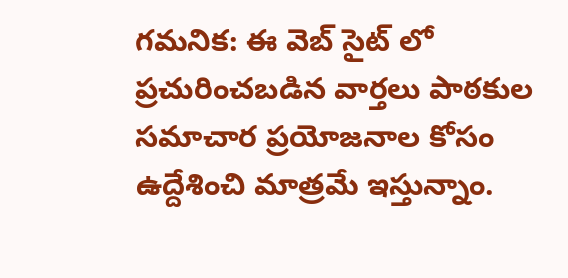గమనిక: ఈ వెబ్ సైట్ లో ప్రచురించబడిన వార్తలు పాఠకుల సమాచార ప్రయోజనాల కోసం ఉద్దేశించి మాత్రమే ఇస్తున్నాం.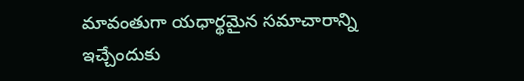మావంతుగా యధార్థమైన సమాచారాన్ని ఇచ్చేందుకు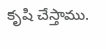కృషి చేస్తాము.